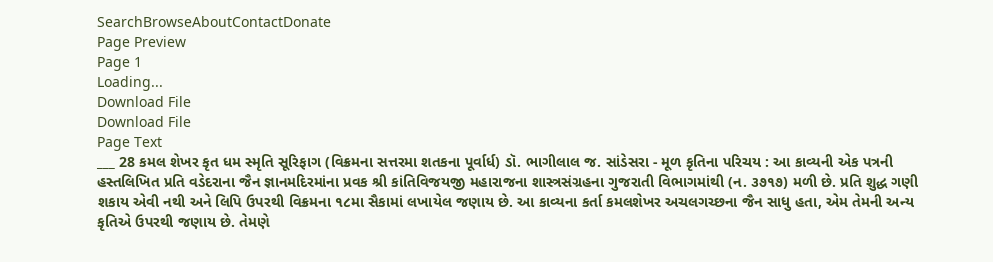SearchBrowseAboutContactDonate
Page Preview
Page 1
Loading...
Download File
Download File
Page Text
___ 28 કમલ શેખર કૃત ધમ સ્મૃતિ સૂરિફાગ (વિક્રમના સત્તરમા શતકના પૂર્વાર્ધ) ડૉ. ભાગીલાલ જ. સાંડેસરા - મૂળ કૃતિના પરિચય : આ કાવ્યની એક પત્રની હસ્તલિખિત પ્રતિ વડેદરાના જૈન જ્ઞાનમદિરમાંના પ્રવક શ્રી કાંતિવિજયજી મહારાજના શાસ્ત્રસંગ્રહના ગુજરાતી વિભાગમાંથી (ન. ૩૭૧૭) મળી છે. પ્રતિ શુદ્ધ ગણી શકાય એવી નથી અને લિપિ ઉપરથી વિક્રમના ૧૮મા સૈકામાં લખાયેલ જણાય છે. આ કાવ્યના કર્તા કમલશેખર અચલગચ્છના જૈન સાધુ હતા, એમ તેમની અન્ય કૃતિએ ઉપરથી જણાય છે. તેમણે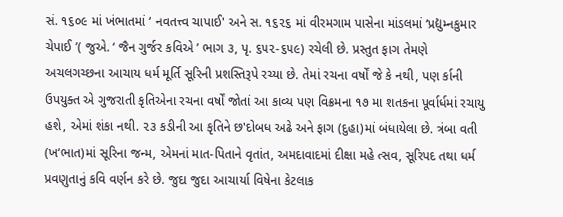સં. ૧૬૦૯ માં ખંભાતમાં ‘ નવતત્ત્વ ચાપાઈ' અને સ. ૧૬૨૬ માં વીરમગામ પાસેના માંડલમાં ‘પ્રદ્યુમ્નકુમાર ચેપાઈ ’( જુએ. ‘ જૈન ગુર્જર કવિએ ’ ભાગ ૩, પૃ. ૬૫૨-૬૫૯) રચેલી છે. પ્રસ્તુત ફાગ તેમણે અચલગચ્છના આચાય ધર્મ મૂર્તિ સૂરિની પ્રશસ્તિરૂપે રચ્યા છે. તેમાં રચના વર્ષોં જે કે નથી, પણ ર્કાની ઉપયુક્ત એ ગુજરાતી કૃતિએના રચના વર્ષોં જોતાં આ કાવ્ય પણ વિક્રમના ૧૭ મા શતકના પૂર્વાર્ધમાં રચાયુ હશે, એમાં શંકા નથી. ૨૩ કડીની આ કૃતિને છ'દોબધ અઢે અને ફાગ (દુહા)માં બંધાયેલા છે. ત્રંબા વતી (ખ‘ભાત)માં સૂરિના જન્મ, એમનાં માત-પિતાને વૃતાંત, અમદાવાદમાં દીક્ષા મહે ત્સવ, સૂરિપદ તથા ધર્મ પ્રવણુતાનું કવિ વર્ણન કરે છે. જુદા જુદા આચાર્યા વિષેના કેટલાક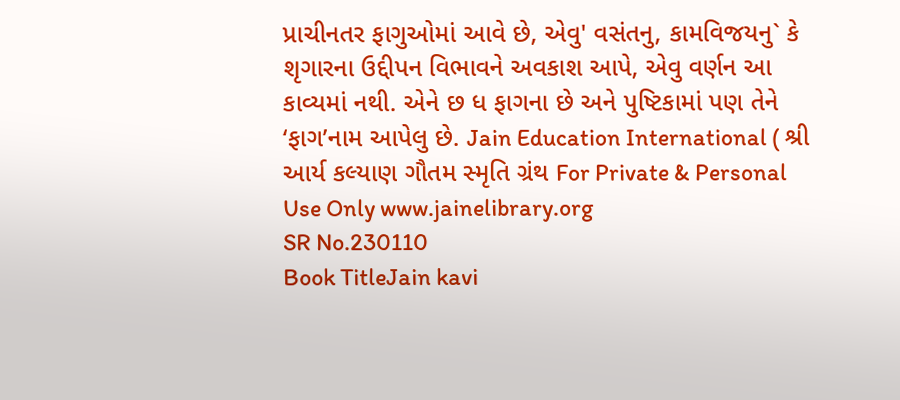પ્રાચીનતર ફાગુઓમાં આવે છે, એવુ' વસંતનુ, કામવિજયનુ` કે શૃગારના ઉદ્દીપન વિભાવને અવકાશ આપે, એવુ વર્ણન આ કાવ્યમાં નથી. એને છ ધ ફાગના છે અને પુષ્ટિકામાં પણ તેને ‘ફાગ’નામ આપેલુ છે. Jain Education International ( શ્રી આર્ય કલ્યાણ ગૌતમ સ્મૃતિ ગ્રંથ For Private & Personal Use Only www.jainelibrary.org
SR No.230110
Book TitleJain kavi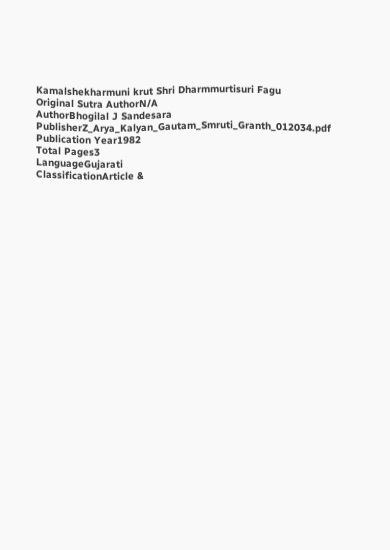Kamalshekharmuni krut Shri Dharmmurtisuri Fagu
Original Sutra AuthorN/A
AuthorBhogilal J Sandesara
PublisherZ_Arya_Kalyan_Gautam_Smruti_Granth_012034.pdf
Publication Year1982
Total Pages3
LanguageGujarati
ClassificationArticle &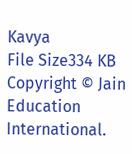Kavya
File Size334 KB
Copyright © Jain Education International.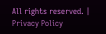All rights reserved. | Privacy Policy